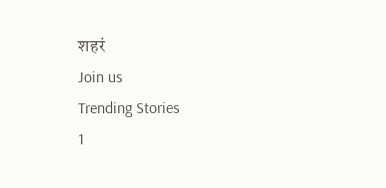शहरं
Join us
Trending Stories
1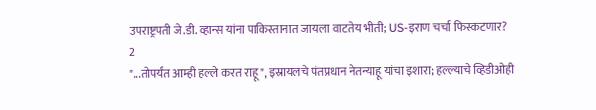उपराष्ट्रपती जे.डी. व्हान्स यांना पाकिस्तानात जायला वाटतेय भीती; US-इराण चर्चा फिस्कटणार?
2
"...तोपर्यंत आम्ही हल्ले करत राहू", इस्रायलचे पंतप्रधान नेतन्याहू यांचा इशारा; हल्ल्याचे व्हिडीओही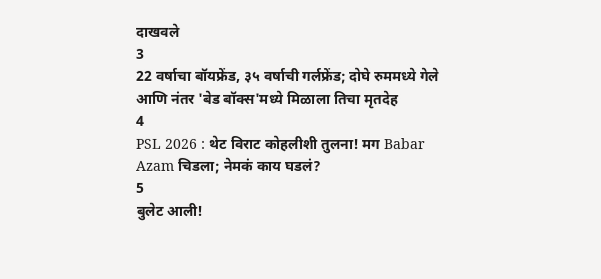दाखवले
3
22 वर्षाचा बॉयफ्रेंड, ३५ वर्षाची गर्लफ्रेंड; दोघे रुममध्ये गेले आणि नंतर 'बेड बॉक्स'मध्ये मिळाला तिचा मृतदेह
4
PSL 2026 : थेट विराट कोहलीशी तुलना! मग Babar Azam चिडला; नेमकं काय घडलं?
5
बुलेट आली!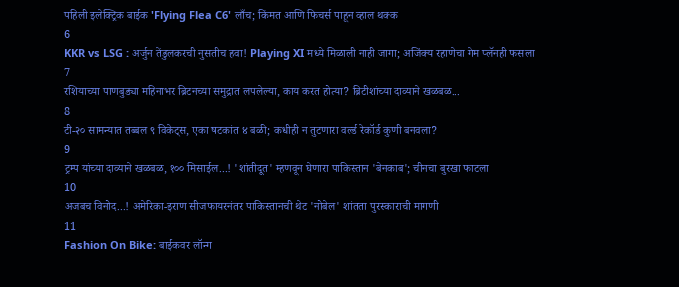पहिली इलेक्ट्रिक बाईक 'Flying Flea C6' लाँच; किंमत आणि फिचर्स पाहून व्हाल थक्क
6
KKR vs LSG : अर्जुन तेंडुलकरची नुसतीच हवा! Playing XI मध्ये मिळाली नाही जागा; अजिंक्य रहाणेचा गेम प्लॅनही फसला
7
रशियाच्या पाणबुड्या महिनाभर ब्रिटनच्या समुद्रात लपलेल्या, काय करत होत्या? ब्रिटीशांच्या दाव्याने खळबळ...
8
टी-२० सामन्यात तब्बल ९ विकेट्स, एका षटकांत ४ बळी; कधीही न तुटणारा वर्ल्ड रेकॉर्ड कुणी बनवला?
9
ट्रम्प यांच्या दाव्याने खळबळ, १०० मिसाईल...! 'शांतीदूत' म्हणवून घेणारा पाकिस्तान 'बेनकाब'; चीनचा बुरखा फाटला
10
अजबच विनोद...! अमेरिका-इराण सीजफायरनंतर पाकिस्तानची थेट 'नोबेल' शांतता पुरस्काराची मागणी
11
Fashion On Bike: बाईकवर लॉन्ग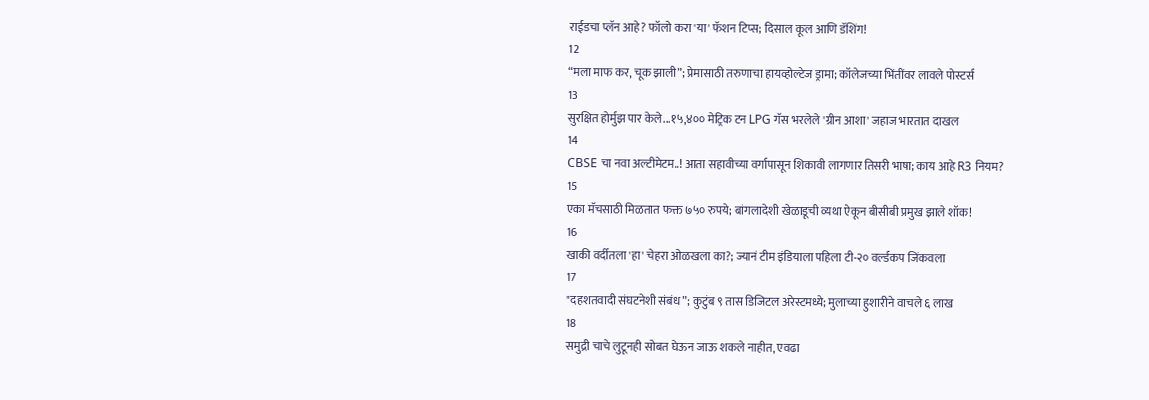राईडचा प्लॅन आहे? फॉलो करा 'या' फॅशन टिप्स; दिसाल कूल आणि डॅशिंग!
12
“मला माफ कर, चूक झाली”; प्रेमासाठी तरुणाचा हायव्होल्टेज ड्रामा; कॉलेजच्या भिंतींवर लावले पोस्टर्स
13
सुरक्षित होर्मुझ पार केले...१५,४०० मेट्रिक टन LPG गॅस भरलेले 'ग्रीन आशा' जहाज भारतात दाखल
14
CBSE चा नवा अल्टीमेटम..! आता सहावीच्या वर्गापासून शिकावी लागणार तिसरी भाषा; काय आहे R3 नियम?
15
एका मॅचसाठी मिळतात फक्त ७५० रुपये; बांगलादेशी खेळाडूची व्यथा ऐकून बीसीबी प्रमुख झाले शॉक!
16
खाकी वर्दीतला 'हा' चेहरा ओळखला का?; ज्यानं टीम इंडियाला पहिला टी-२० वर्ल्डकप जिंकवला
17
"दहशतवादी संघटनेशी संबंध”; कुटुंब ९ तास डिजिटल अरेस्टमध्ये; मुलाच्या हुशारीने वाचले ६ लाख
18
समुद्री चाचे लुटूनही सोबत घेऊन जाऊ शकले नाहीत, एवढा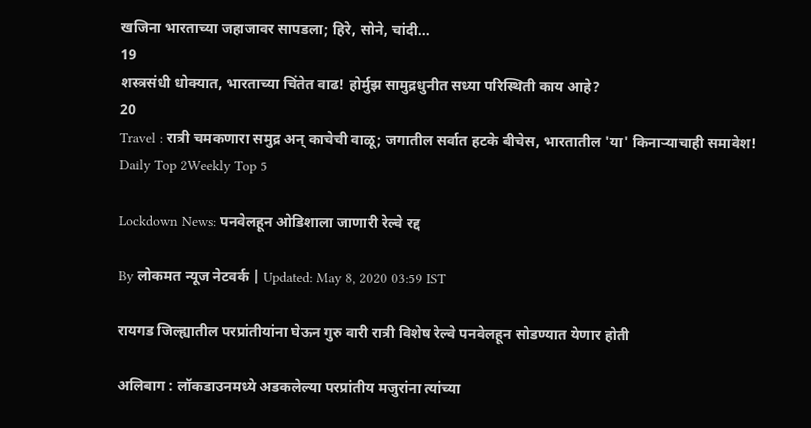खजिना भारताच्या जहाजावर सापडला; हिरे, सोने, चांदी...
19
शस्त्रसंधी धोक्यात, भारताच्या चिंतेत वाढ! होर्मुझ सामुद्रधुनीत सध्या परिस्थिती काय आहे?
20
Travel : रात्री चमकणारा समुद्र अन् काचेची वाळू; जगातील सर्वात हटके बीचेस, भारतातील 'या' किनाऱ्याचाही समावेश!
Daily Top 2Weekly Top 5

Lockdown News: पनवेलहून ओडिशाला जाणारी रेल्वे रद्द

By लोकमत न्यूज नेटवर्क | Updated: May 8, 2020 03:59 IST

रायगड जिल्ह्यातील परप्रांतीयांना घेऊन गुरु वारी रात्री विशेष रेल्वे पनवेलहून सोडण्यात येणार होती

अलिबाग : लॉकडाउनमध्ये अडकलेल्या परप्रांतीय मजुरांना त्यांच्या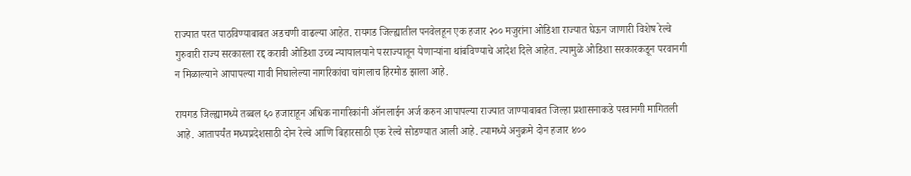राज्यात परत पाठविण्याबाबत अडचणी वाढल्या आहेत. रायगड जिल्ह्यातील पनवेलहून एक हजार २०० मजुरांना ओडिशा राज्यात घेऊन जाणारी विशेष रेल्वे गुरुवारी राज्य सरकारला रद्द करावी ओडिशा उच्च न्यायालयाने परराज्यातून येणाऱ्यांना थांबविण्याचे आदेश दिले आहेत. त्यामुळे ओडिशा सरकारकडून परवानगी न मिळाल्याने आपापल्या गावी निघालेल्या नागरिकांचा चांगलाच हिरमोड झाला आहे.

रायगड जिल्ह्यामध्ये तब्बल ६० हजाराहून अधिक नागरिकांनी ऑनलाईन अर्ज करुन आपापल्या राज्यात जाण्याबाबत जिल्हा प्रशासनाकडे परवानगी मागितली आहे. आतापर्यंत मध्यप्रदेशसाठी दोन रेल्वे आणि बिहारसाठी एक रेल्वे सोडण्यात आली आहे. त्यामध्ये अनुक्रमे दोन हजार ४००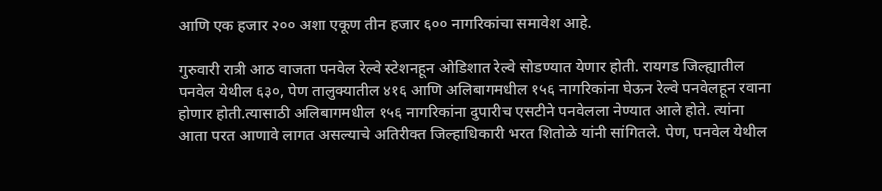आणि एक हजार २०० अशा एकूण तीन हजार ६०० नागरिकांचा समावेश आहे.

गुरुवारी रात्री आठ वाजता पनवेल रेल्वे स्टेशनहून ओडिशात रेल्वे सोडण्यात येणार होती. रायगड जिल्ह्यातील पनवेल येथील ६३०, पेण तालुक्यातील ४१६ आणि अलिबागमधील १५६ नागरिकांना घेऊन रेल्वे पनवेलहून रवाना होणार होती.त्यासाठी अलिबागमधील १५६ नागरिकांना दुपारीच एसटीने पनवेलला नेण्यात आले होते. त्यांना आता परत आणावे लागत असल्याचे अतिरीक्त जिल्हाधिकारी भरत शितोळे यांनी सांगितले. पेण, पनवेल येथील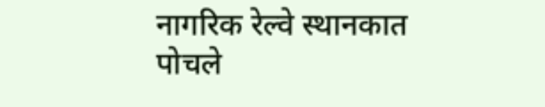नागरिक रेल्वे स्थानकात पोचले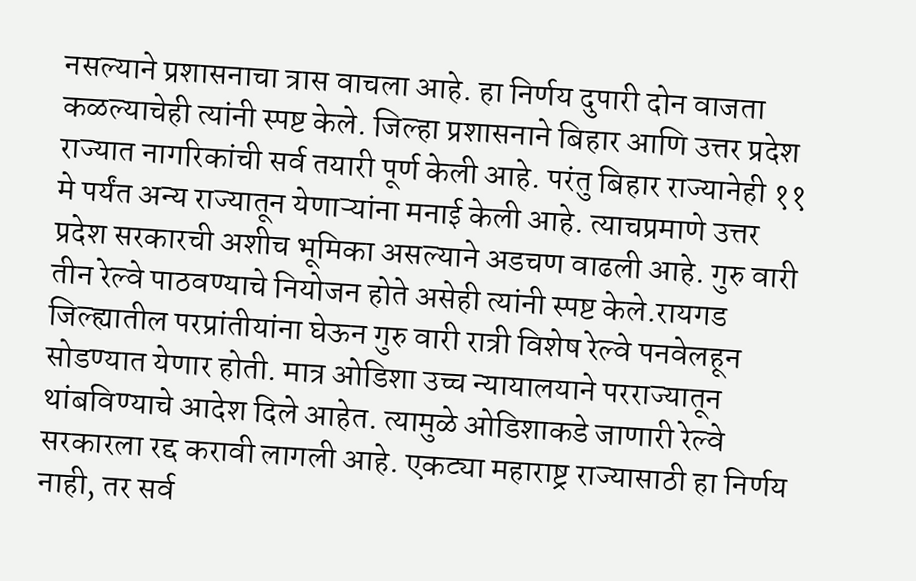नसल्याने प्रशासनाचा त्रास वाचला आहे. हा निर्णय दुपारी दोन वाजता कळल्याचेही त्यांनी स्पष्ट केले. जिल्हा प्रशासनाने बिहार आणि उत्तर प्रदेश राज्यात नागरिकांची सर्व तयारी पूर्ण केली आहे. परंतु बिहार राज्यानेही ११ मे पर्यंत अन्य राज्यातून येणाऱ्यांना मनाई केली आहे. त्याचप्रमाणे उत्तर प्रदेश सरकारची अशीच भूमिका असल्याने अडचण वाढली आहे. गुरु वारी तीन रेल्वे पाठवण्याचे नियोजन होते असेही त्यांनी स्पष्ट केले.रायगड जिल्ह्यातील परप्रांतीयांना घेऊन गुरु वारी रात्री विशेष रेल्वे पनवेलहून सोडण्यात येणार होती. मात्र ओडिशा उच्च न्यायालयाने परराज्यातून थांबविण्याचे आदेश दिले आहेत. त्यामुळे ओडिशाकडे जाणारी रेल्वे सरकारला रद्द करावी लागली आहे. एकट्या महाराष्ट्र राज्यासाठी हा निर्णय नाही, तर सर्व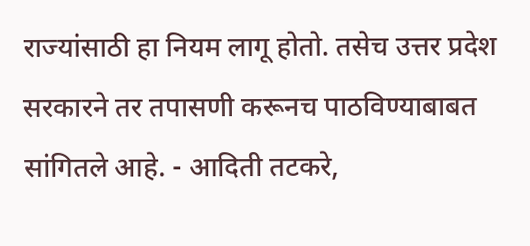राज्यांसाठी हा नियम लागू होतो. तसेच उत्तर प्रदेश सरकारने तर तपासणी करूनच पाठविण्याबाबत सांगितले आहे. - आदिती तटकरे,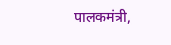पालकमंत्री,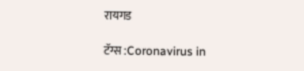रायगड

टॅग्स :Coronavirus in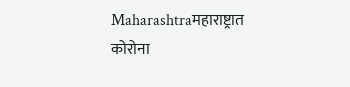Maharashtraमहाराष्ट्रात कोरोना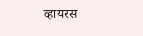व्हायरस